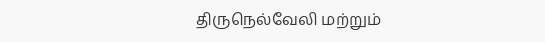திருநெல்வேலி மற்றும்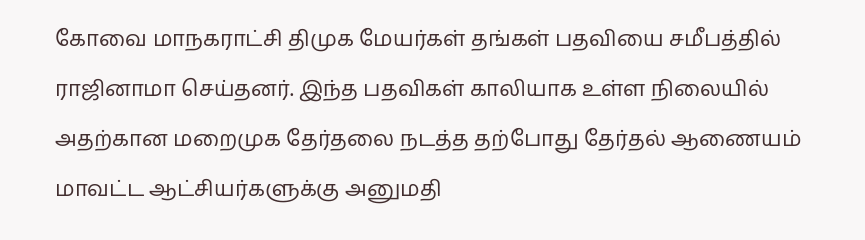கோவை மாநகராட்சி திமுக மேயர்கள் தங்கள் பதவியை சமீபத்தில் ராஜினாமா செய்தனர். இந்த பதவிகள் காலியாக உள்ள நிலையில் அதற்கான மறைமுக தேர்தலை நடத்த தற்போது தேர்தல் ஆணையம் மாவட்ட ஆட்சியர்களுக்கு அனுமதி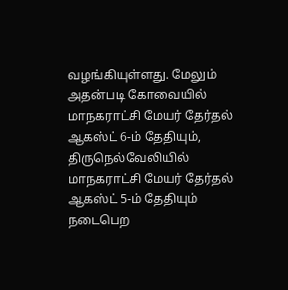வழங்கியுள்ளது. மேலும் அதன்படி கோவையில் மாநகராட்சி மேயர் தேர்தல் ஆகஸ்ட் 6-ம் தேதியும், திருநெல்வேலியில் மாநகராட்சி மேயர் தேர்தல் ஆகஸ்ட் 5-ம் தேதியும் நடைபெற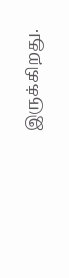இருக்கிறது.